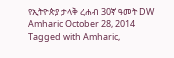የኢትዮጵያ ታላቅ ረሐብ 30ኛ ዓመት DW Amharic October 28, 2014 Tagged with Amharic,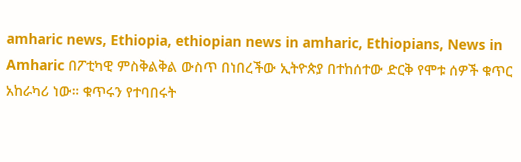amharic news, Ethiopia, ethiopian news in amharic, Ethiopians, News in Amharic በፖቲካዊ ምስቅልቅል ውስጥ በነበረችው ኢትዮጵያ በተከሰተው ድርቅ የሞቱ ሰዎች ቁጥር አከራካሪ ነው። ቁጥሩን የተባበሩት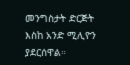መንግስታት ድርጅት እስከ አንድ ሚሊዮን ያደርሰዋል።